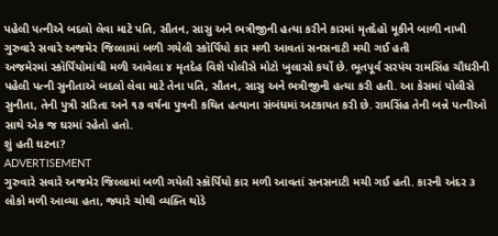પહેલી પત્નીએ બદલો લેવા માટે પતિ, સૌતન, સાસુ અને ભત્રીજીની હત્યા કરીને કારમાં મૃતદેહો મૂકીને બાળી નાખી
ગુરુવારે સવારે અજમેર જિલ્લામાં બળી ગયેલી સ્કૉર્પિયો કાર મળી આવતાં સનસનાટી મચી ગઈ હતી
અજમેરમાં સ્કૉર્પિયોમાંથી મળી આવેલા ૪ મૃતદેહ વિશે પોલીસે મોટો ખુલાસો કર્યો છે. ભૂતપૂર્વ સરપંચ રામસિંહ ચૌધરીની પહેલી પત્ની સુનીતાએ બદલો લેવા માટે તેના પતિ, સૌતન, સાસુ અને ભત્રીજીની હત્યા કરી હતી. આ કેસમાં પોલીસે સુનીતા, તેની પુત્રી સરિતા અને ૧૭ વર્ષના પુત્રની કથિત હત્યાના સંબંધમાં અટકાયત કરી છે. રામસિંહ તેની બન્ને પત્નીઓ સાથે એક જ ઘરમાં રહેતો હતો.
શું હતી ઘટના?
ADVERTISEMENT
ગુરુવારે સવારે અજમેર જિલ્લામાં બળી ગયેલી સ્કૉર્પિયો કાર મળી આવતાં સનસનાટી મચી ગઈ હતી. કારની અંદર ૩ લોકો મળી આવ્યા હતા, જ્યારે ચોથી વ્યક્તિ થોડે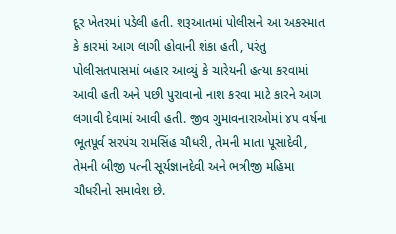દૂર ખેતરમાં પડેલી હતી. શરૂઆતમાં પોલીસને આ અકસ્માત કે કારમાં આગ લાગી હોવાની શંકા હતી, પરંતુ પોલીસતપાસમાં બહાર આવ્યું કે ચારેયની હત્યા કરવામાં આવી હતી અને પછી પુરાવાનો નાશ કરવા માટે કારને આગ લગાવી દેવામાં આવી હતી. જીવ ગુમાવનારાઓમાં ૪૫ વર્ષના ભૂતપૂર્વ સરપંચ રામસિંહ ચૌધરી, તેમની માતા પૂસાદેવી, તેમની બીજી પત્ની સૂર્યજ્ઞાનદેવી અને ભત્રીજી મહિમા ચૌધરીનો સમાવેશ છે.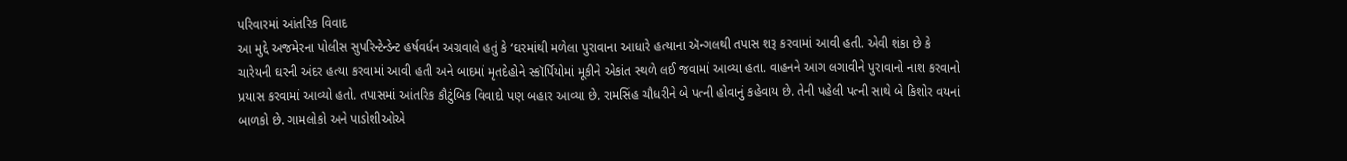પરિવારમાં આંતરિક વિવાદ
આ મુદ્દે અજમેરના પોલીસ સુપરિન્ટેન્ડેન્ટ હર્ષવર્ધન અગ્રવાલે હતું કે ‘ઘરમાંથી મળેલા પુરાવાના આધારે હત્યાના ઍન્ગલથી તપાસ શરૂ કરવામાં આવી હતી. એવી શંકા છે કે ચારેયની ઘરની અંદર હત્યા કરવામાં આવી હતી અને બાદમાં મૃતદેહોને સ્કૉર્પિયોમાં મૂકીને એકાંત સ્થળે લઈ જવામાં આવ્યા હતા. વાહનને આગ લગાવીને પુરાવાનો નાશ કરવાનો પ્રયાસ કરવામાં આવ્યો હતો. તપાસમાં આંતરિક કૌટુંબિક વિવાદો પણ બહાર આવ્યા છે. રામસિંહ ચૌધરીને બે પત્ની હોવાનું કહેવાય છે. તેની પહેલી પત્ની સાથે બે કિશોર વયનાં બાળકો છે. ગામલોકો અને પાડોશીઓએ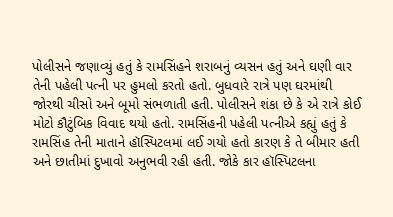પોલીસને જણાવ્યું હતું કે રામસિંહને શરાબનું વ્યસન હતું અને ઘણી વાર તેની પહેલી પત્ની પર હુમલો કરતો હતો. બુધવારે રાત્રે પણ ઘરમાંથી જોરથી ચીસો અને બૂમો સંભળાતી હતી. પોલીસને શંકા છે કે એ રાત્રે કોઈ મોટો કૌટુંબિક વિવાદ થયો હતો. રામસિંહની પહેલી પત્નીએ કહ્યું હતું કે રામસિંહ તેની માતાને હૉસ્પિટલમાં લઈ ગયો હતો કારણ કે તે બીમાર હતી અને છાતીમાં દુખાવો અનુભવી રહી હતી. જોકે કાર હૉસ્પિટલના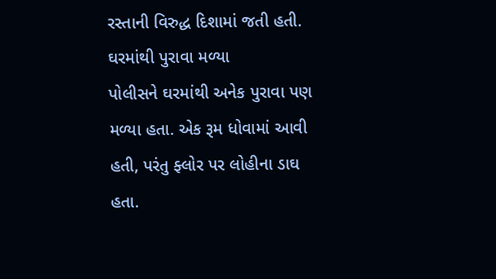રસ્તાની વિરુદ્ધ દિશામાં જતી હતી.
ઘરમાંથી પુરાવા મળ્યા
પોલીસને ઘરમાંથી અનેક પુરાવા પણ મળ્યા હતા. એક રૂમ ધોવામાં આવી હતી, પરંતુ ફ્લોર પર લોહીના ડાઘ હતા.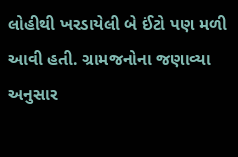લોહીથી ખરડાયેલી બે ઈંટો પણ મળી આવી હતી. ગ્રામજનોના જણાવ્યા અનુસાર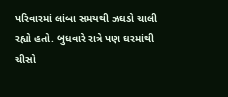પરિવારમાં લાંબા સમયથી ઝઘડો ચાલી રહ્યો હતો. બુધવારે રાત્રે પણ ઘરમાંથી ચીસો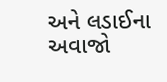અને લડાઈના અવાજો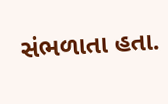સંભળાતા હતા.